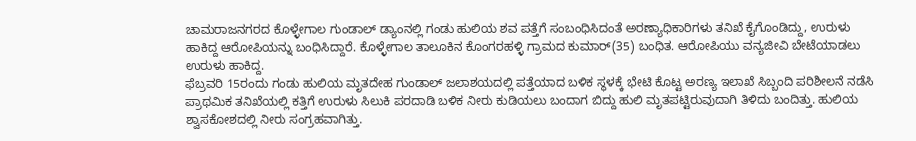ಚಾಮರಾಜನಗರದ ಕೊಳ್ಳೇಗಾಲ ಗುಂಡಾಲ್ ಡ್ಯಾಂನಲ್ಲಿ ಗಂಡು ಹುಲಿಯ ಶವ ಪತ್ತೆಗೆ ಸಂಬಂಧಿಸಿದಂತೆ ಅರಣ್ಯಾಧಿಕಾರಿಗಳು ತನಿಖೆ ಕೈಗೊಂಡಿದ್ದು, ಉರುಳು ಹಾಕಿದ್ದ ಆರೋಪಿಯನ್ನು ಬಂಧಿಸಿದ್ದಾರೆ. ಕೊಳ್ಳೇಗಾಲ ತಾಲೂಕಿನ ಕೊಂಗರಹಳ್ಳಿ ಗ್ರಾಮದ ಕುಮಾರ್(35) ಬಂಧಿತ. ಆರೋಪಿಯು ವನ್ಯಜೀವಿ ಬೇಟೆಯಾಡಲು ಉರುಳು ಹಾಕಿದ್ದ.
ಫೆಬ್ರವರಿ 15ರಂದು ಗಂಡು ಹುಲಿಯ ಮೃತದೇಹ ಗುಂಡಾಲ್ ಜಲಾಶಯದಲ್ಲಿ ಪತ್ತೆಯಾದ ಬಳಿಕ ಸ್ಥಳಕ್ಕೆ ಭೇಟಿ ಕೊಟ್ಟ ಅರಣ್ಯ ಇಲಾಖೆ ಸಿಬ್ಬಂದಿ ಪರಿಶೀಲನೆ ನಡೆಸಿ ಪ್ರಾಥಮಿಕ ತನಿಖೆಯಲ್ಲಿ ಕತ್ತಿಗೆ ಉರುಳು ಸಿಲುಕಿ ಪರದಾಡಿ ಬಳಿಕ ನೀರು ಕುಡಿಯಲು ಬಂದಾಗ ಬಿದ್ದು ಹುಲಿ ಮೃತಪಟ್ಟಿರುವುದಾಗಿ ತಿಳಿದು ಬಂದಿತ್ತು. ಹುಲಿಯ ಶ್ವಾಸಕೋಶದಲ್ಲಿ ನೀರು ಸಂಗ್ರಹವಾಗಿತ್ತು.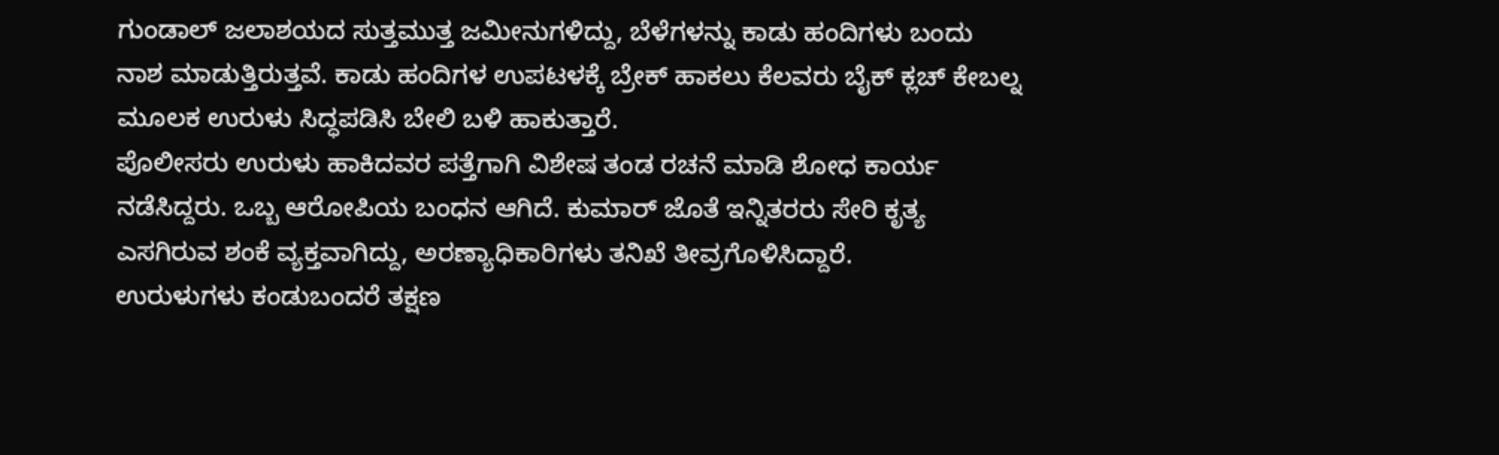ಗುಂಡಾಲ್ ಜಲಾಶಯದ ಸುತ್ತಮುತ್ತ ಜಮೀನುಗಳಿದ್ದು, ಬೆಳೆಗಳನ್ನು ಕಾಡು ಹಂದಿಗಳು ಬಂದು ನಾಶ ಮಾಡುತ್ತಿರುತ್ತವೆ. ಕಾಡು ಹಂದಿಗಳ ಉಪಟಳಕ್ಕೆ ಬ್ರೇಕ್ ಹಾಕಲು ಕೆಲವರು ಬೈಕ್ ಕ್ಲಚ್ ಕೇಬಲ್ನ ಮೂಲಕ ಉರುಳು ಸಿದ್ಧಪಡಿಸಿ ಬೇಲಿ ಬಳಿ ಹಾಕುತ್ತಾರೆ.
ಪೊಲೀಸರು ಉರುಳು ಹಾಕಿದವರ ಪತ್ತೆಗಾಗಿ ವಿಶೇಷ ತಂಡ ರಚನೆ ಮಾಡಿ ಶೋಧ ಕಾರ್ಯ ನಡೆಸಿದ್ದರು. ಒಬ್ಬ ಆರೋಪಿಯ ಬಂಧನ ಆಗಿದೆ. ಕುಮಾರ್ ಜೊತೆ ಇನ್ನಿತರರು ಸೇರಿ ಕೃತ್ಯ ಎಸಗಿರುವ ಶಂಕೆ ವ್ಯಕ್ತವಾಗಿದ್ದು, ಅರಣ್ಯಾಧಿಕಾರಿಗಳು ತನಿಖೆ ತೀವ್ರಗೊಳಿಸಿದ್ದಾರೆ.
ಉರುಳುಗಳು ಕಂಡುಬಂದರೆ ತಕ್ಷಣ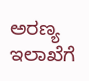ಅರಣ್ಯ ಇಲಾಖೆಗೆ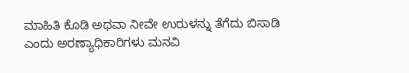ಮಾಹಿತಿ ಕೊಡಿ ಅಥವಾ ನೀವೇ ಉರುಳನ್ನು ತೆಗೆದು ಬಿಸಾಡಿ ಎಂದು ಅರಣ್ಯಾಧಿಕಾರಿಗಳು ಮನವಿ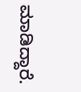ಮಾಡಿದ್ದಾರೆ.